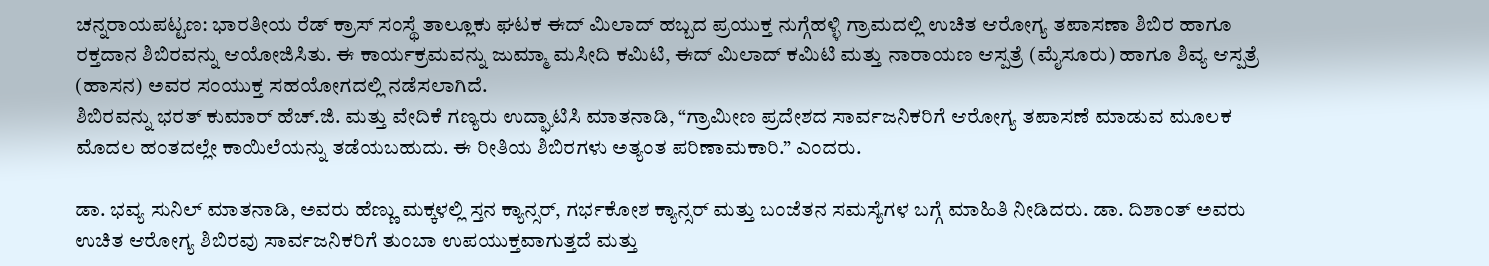ಚನ್ನರಾಯಪಟ್ಟಣ: ಭಾರತೀಯ ರೆಡ್ ಕ್ರಾಸ್ ಸಂಸ್ಥೆ ತಾಲ್ಲೂಕು ಘಟಕ ಈದ್ ಮಿಲಾದ್ ಹಬ್ಬದ ಪ್ರಯುಕ್ತ ನುಗ್ಗೆಹಳ್ಳಿ ಗ್ರಾಮದಲ್ಲಿ ಉಚಿತ ಆರೋಗ್ಯ ತಪಾಸಣಾ ಶಿಬಿರ ಹಾಗೂ ರಕ್ತದಾನ ಶಿಬಿರವನ್ನು ಆಯೋಜಿಸಿತು. ಈ ಕಾರ್ಯಕ್ರಮವನ್ನು ಜುಮ್ಮಾ ಮಸೀದಿ ಕಮಿಟಿ, ಈದ್ ಮಿಲಾದ್ ಕಮಿಟಿ ಮತ್ತು ನಾರಾಯಣ ಆಸ್ಪತ್ರೆ (ಮೈಸೂರು) ಹಾಗೂ ಶಿವ್ಯ ಆಸ್ಪತ್ರೆ (ಹಾಸನ) ಅವರ ಸಂಯುಕ್ತ ಸಹಯೋಗದಲ್ಲಿ ನಡೆಸಲಾಗಿದೆ.
ಶಿಬಿರವನ್ನು ಭರತ್ ಕುಮಾರ್ ಹೆಚ್.ಜಿ. ಮತ್ತು ವೇದಿಕೆ ಗಣ್ಯರು ಉದ್ಘಾಟಿಸಿ ಮಾತನಾಡಿ, “ಗ್ರಾಮೀಣ ಪ್ರದೇಶದ ಸಾರ್ವಜನಿಕರಿಗೆ ಆರೋಗ್ಯ ತಪಾಸಣೆ ಮಾಡುವ ಮೂಲಕ ಮೊದಲ ಹಂತದಲ್ಲೇ ಕಾಯಿಲೆಯನ್ನು ತಡೆಯಬಹುದು. ಈ ರೀತಿಯ ಶಿಬಿರಗಳು ಅತ್ಯಂತ ಪರಿಣಾಮಕಾರಿ.” ಎಂದರು.

ಡಾ. ಭವ್ಯ ಸುನಿಲ್ ಮಾತನಾಡಿ, ಅವರು ಹೆಣ್ಣು ಮಕ್ಕಳಲ್ಲಿ ಸ್ತನ ಕ್ಯಾನ್ಸರ್, ಗರ್ಭಕೋಶ ಕ್ಯಾನ್ಸರ್ ಮತ್ತು ಬಂಜೆತನ ಸಮಸ್ಯೆಗಳ ಬಗ್ಗೆ ಮಾಹಿತಿ ನೀಡಿದರು. ಡಾ. ದಿಶಾಂತ್ ಅವರು ಉಚಿತ ಆರೋಗ್ಯ ಶಿಬಿರವು ಸಾರ್ವಜನಿಕರಿಗೆ ತುಂಬಾ ಉಪಯುಕ್ತವಾಗುತ್ತದೆ ಮತ್ತು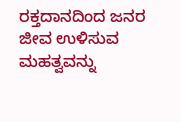ರಕ್ತದಾನದಿಂದ ಜನರ ಜೀವ ಉಳಿಸುವ ಮಹತ್ವವನ್ನು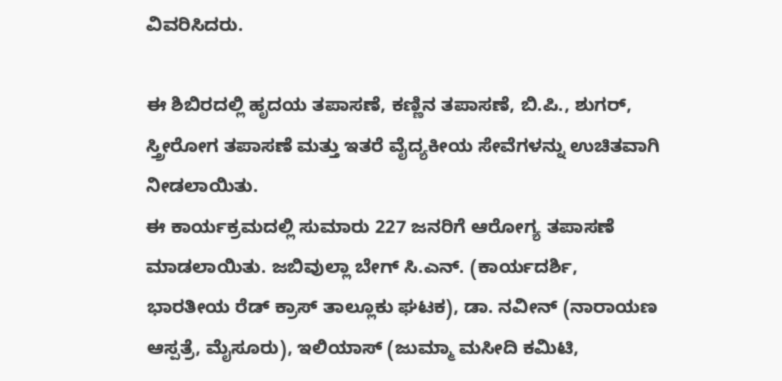ವಿವರಿಸಿದರು.

ಈ ಶಿಬಿರದಲ್ಲಿ ಹೃದಯ ತಪಾಸಣೆ, ಕಣ್ಣಿನ ತಪಾಸಣೆ, ಬಿ.ಪಿ., ಶುಗರ್, ಸ್ತ್ರೀರೋಗ ತಪಾಸಣೆ ಮತ್ತು ಇತರೆ ವೈದ್ಯಕೀಯ ಸೇವೆಗಳನ್ನು ಉಚಿತವಾಗಿ ನೀಡಲಾಯಿತು.
ಈ ಕಾರ್ಯಕ್ರಮದಲ್ಲಿ ಸುಮಾರು 227 ಜನರಿಗೆ ಆರೋಗ್ಯ ತಪಾಸಣೆ ಮಾಡಲಾಯಿತು. ಜಬಿವುಲ್ಲಾ ಬೇಗ್ ಸಿ.ಎನ್. (ಕಾರ್ಯದರ್ಶಿ, ಭಾರತೀಯ ರೆಡ್ ಕ್ರಾಸ್ ತಾಲ್ಲೂಕು ಘಟಕ), ಡಾ. ನವೀನ್ (ನಾರಾಯಣ ಆಸ್ಪತ್ರೆ, ಮೈಸೂರು), ಇಲಿಯಾಸ್ (ಜುಮ್ಮಾ ಮಸೀದಿ ಕಮಿಟಿ,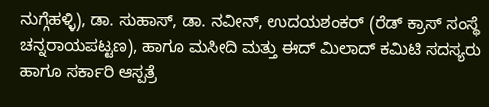ನುಗ್ಗೆಹಳ್ಳಿ), ಡಾ. ಸುಹಾಸ್, ಡಾ. ನವೀನ್, ಉದಯಶಂಕರ್ (ರೆಡ್ ಕ್ರಾಸ್ ಸಂಸ್ಥೆ ಚನ್ನರಾಯಪಟ್ಟಣ), ಹಾಗೂ ಮಸೀದಿ ಮತ್ತು ಈದ್ ಮಿಲಾದ್ ಕಮಿಟಿ ಸದಸ್ಯರು ಹಾಗೂ ಸರ್ಕಾರಿ ಆಸ್ಪತ್ರೆ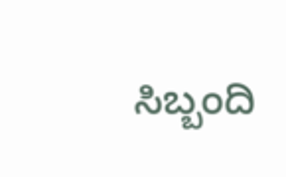ಸಿಬ್ಬಂದಿ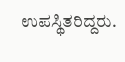ಉಪಸ್ಥಿತರಿದ್ದರು.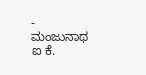- ಮಂಜುನಾಥ ಐ ಕೆ.